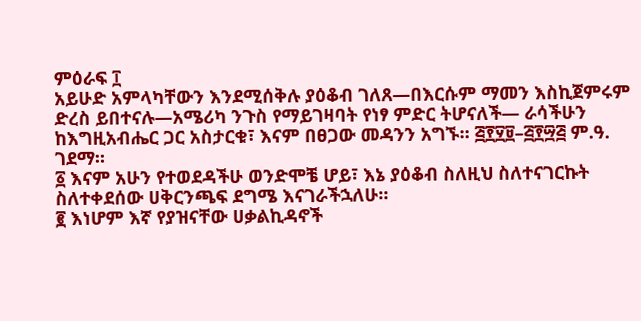ምዕራፍ ፲
አይሁድ አምላካቸውን እንደሚሰቅሉ ያዕቆብ ገለጸ—በእርሱም ማመን እስኪጀምሩም ድረስ ይበተናሉ—አሜሪካ ንጉስ የማይገዛባት የነፃ ምድር ትሆናለች— ራሳችሁን ከእግዚአብሔር ጋር አስታርቁ፣ እናም በፀጋው መዳንን አግኙ። ፭፻፶፱–፭፻፵፭ ም.ዓ. ገደማ።
፩ እናም አሁን የተወደዳችሁ ወንድሞቼ ሆይ፣ እኔ ያዕቆብ ስለዚህ ስለተናገርኩት ስለተቀደሰው ሀቅርንጫፍ ደግሜ እናገራችኋለሁ።
፪ እነሆም እኛ የያዝናቸው ሀቃልኪዳኖች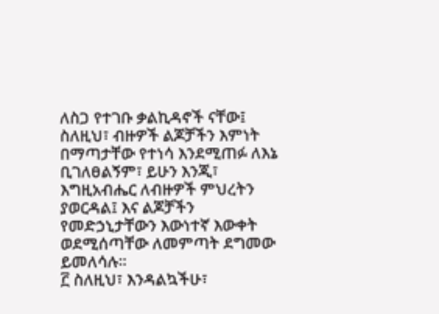ለስጋ የተገቡ ቃልኪዳኖች ናቸው፤ ስለዚህ፣ ብዙዎች ልጆቻችን እምነት በማጣታቸው የተነሳ እንደሚጠፉ ለእኔ ቢገለፀልኝም፣ ይሁን እንጂ፣ እግዚአብሔር ለብዙዎች ምህረትን ያወርዳል፤ እና ልጆቻችን የመድኃኒታቸውን እውነተኛ እውቀት ወደሚሰጣቸው ለመምጣት ደግመው ይመለሳሉ።
፫ ስለዚህ፣ እንዳልኳችሁ፣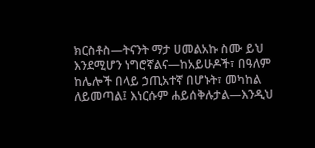ክርስቶስ—ትናንት ማታ ሀመልአኩ ስሙ ይህ እንደሚሆን ነግሮኛልና—ከአይሁዶች፣ በዓለም ከሌሎች በላይ ኃጢአተኛ በሆኑት፣ መካከል ለይመጣል፤ እነርሱም ሐይሰቅሉታል—እንዲህ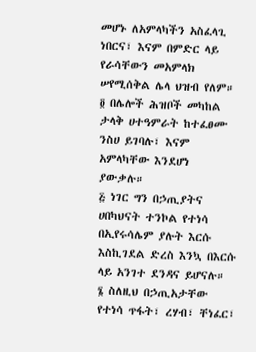መሆኑ ለአምላካችን አስፈላጊ ነበርና፣ እናም በምድር ላይ የራሳቸውን መአምላክ ሠየሚሰቅል ሌላ ህዝብ የለም።
፬ በሌሎች ሕዝቦች መካከል ታላቅ ሀተዓምራት ከተፈፀሙ ንስሀ ይገባሉ፣ እናም አምላካቸው እንደሆነ ያውቃሉ።
፭ ነገር ግን በኃጢያትና ሀበካህናት ተንኮል የተነሳ በኢየሩሳሌም ያሉት እርሱ እስኪገደል ድረስ እንኳ በእርሱ ላይ አንገተ ደንዳና ይሆናሉ።
፮ ስለዚህ በኃጢአታቸው የተነሳ ጥፋት፣ ረሃብ፣ ቸነፈር፣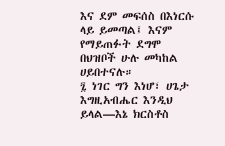እና ደም መፍሰስ በእነርሱ ላይ ይመጣል፤ እናም የማይጠፉት ደግሞ በህዝቦች ሁሉ መካከል ሀይበተናሉ።
፯ ነገር ግን እነሆ፣ ሀጌታ እግዚአብሔር እንዲህ ይላል—እኔ ክርስቶስ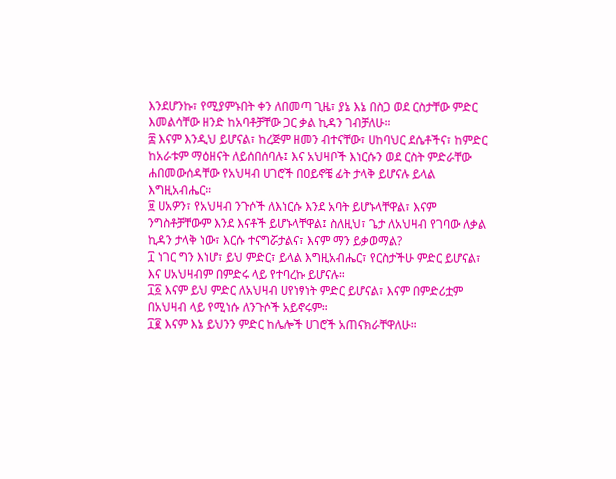እንደሆንኩ፣ የሚያምኑበት ቀን ለበመጣ ጊዜ፣ ያኔ እኔ በስጋ ወደ ርስታቸው ምድር እመልሳቸው ዘንድ ከአባቶቻቸው ጋር ቃል ኪዳን ገብቻለሁ።
፰ እናም እንዲህ ይሆናል፣ ከረጅም ዘመን ብተናቸው፣ ሀከባህር ደሴቶችና፣ ከምድር ከአራቱም ማዕዘናት ለይሰበሰባሉ፤ እና አህዛቦች እነርሱን ወደ ርስት ምድራቸው ሐበመውሰዳቸው የአህዛብ ሀገሮች በዐይኖቼ ፊት ታላቅ ይሆናሉ ይላል እግዚአብሔር።
፱ ሀአዎን፣ የአህዛብ ንጉሶች ለእነርሱ እንደ አባት ይሆኑላቸዋል፣ እናም ንግስቶቻቸውም እንደ እናቶች ይሆኑላቸዋል፤ ስለዚህ፣ ጌታ ለአህዛብ የገባው ለቃል ኪዳን ታላቅ ነው፣ እርሱ ተናግሯታልና፣ እናም ማን ይቃወማል?
፲ ነገር ግን እነሆ፣ ይህ ምድር፣ ይላል እግዚአብሔር፣ የርስታችሁ ምድር ይሆናል፣ እና ሀአህዛብም በምድሩ ላይ የተባረኩ ይሆናሉ።
፲፩ እናም ይህ ምድር ለአህዛብ ሀየነፃነት ምድር ይሆናል፣ እናም በምድሪቷም በአህዛብ ላይ የሚነሱ ለንጉሶች አይኖሩም።
፲፪ እናም እኔ ይህንን ምድር ከሌሎች ሀገሮች አጠናክራቸዋለሁ።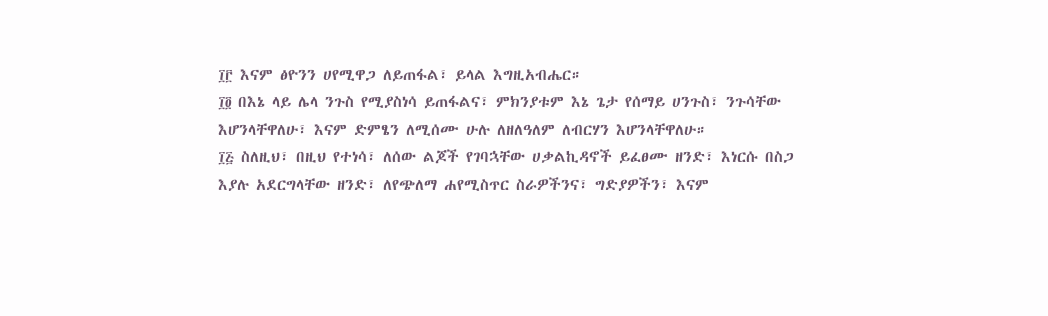፲፫ እናም ፅዮንን ሀየሚዋጋ ለይጠፋል፣ ይላል እግዚአብሔር።
፲፬ በእኔ ላይ ሌላ ንጉስ የሚያስነሳ ይጠፋልና፣ ምክንያቱም እኔ ጌታ የሰማይ ሀንጉስ፣ ንጉሳቸው እሆንላቸዋለሁ፣ እናም ድምፄን ለሚሰሙ ሁሉ ለዘለዓለም ለብርሃን እሆንላቸዋለሁ።
፲፭ ስለዚህ፣ በዚህ የተነሳ፣ ለሰው ልጆች የገባኋቸው ሀቃልኪዳኖች ይፈፀሙ ዘንድ፣ እነርሱ በስጋ እያሉ አደርግላቸው ዘንድ፣ ለየጭለማ ሐየሚስጥር ስራዎችንና፣ ግድያዎችን፣ እናም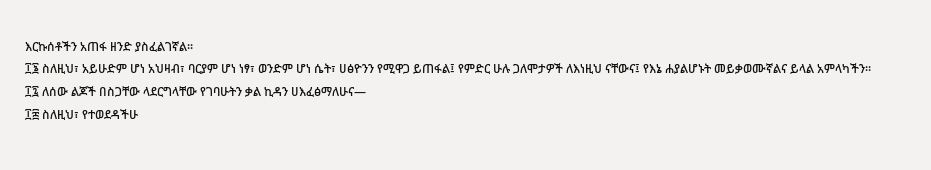እርኩሰቶችን አጠፋ ዘንድ ያስፈልገኛል።
፲፮ ስለዚህ፣ አይሁድም ሆነ አህዛብ፣ ባርያም ሆነ ነፃ፣ ወንድም ሆነ ሴት፣ ሀፅዮንን የሚዋጋ ይጠፋል፤ የምድር ሁሉ ጋለሞታዎች ለእነዚህ ናቸውና፤ የእኔ ሐያልሆኑት መይቃወሙኛልና ይላል አምላካችን።
፲፯ ለሰው ልጆች በስጋቸው ላደርግላቸው የገባሁትን ቃል ኪዳን ሀእፈፅማለሁና—
፲፰ ስለዚህ፣ የተወደዳችሁ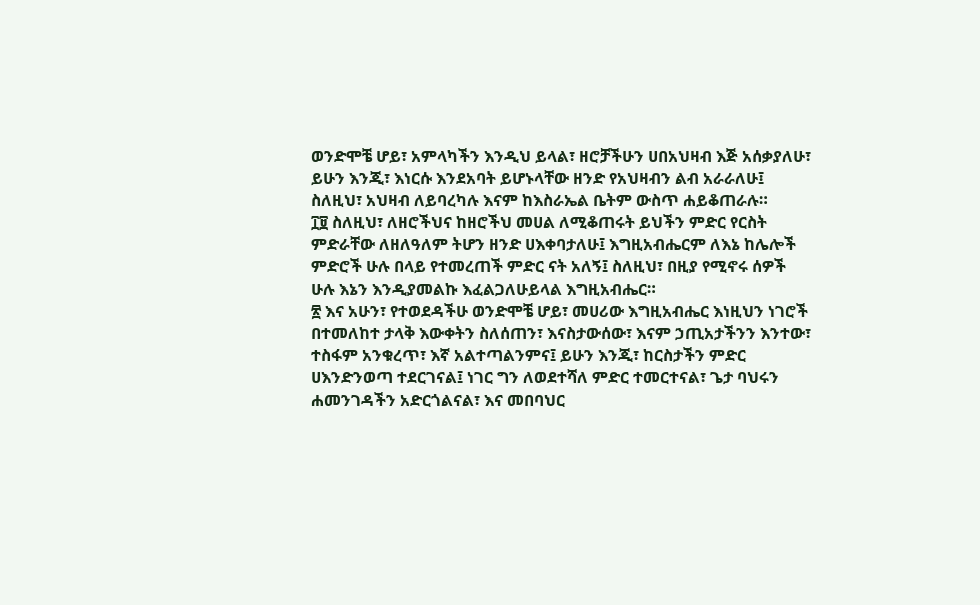ወንድሞቼ ሆይ፣ አምላካችን እንዲህ ይላል፣ ዘሮቻችሁን ሀበአህዛብ እጅ አሰቃያለሁ፣ ይሁን እንጂ፣ እነርሱ እንደአባት ይሆኑላቸው ዘንድ የአህዛብን ልብ አራራለሁ፤ ስለዚህ፣ አህዛብ ለይባረካሉ እናም ከእስራኤል ቤትም ውስጥ ሐይቆጠራሉ።
፲፱ ስለዚህ፣ ለዘሮችህና ከዘሮችህ መሀል ለሚቆጠሩት ይህችን ምድር የርስት ምድራቸው ለዘለዓለም ትሆን ዘንድ ሀእቀባታለሁ፤ እግዚአብሔርም ለእኔ ከሌሎች ምድሮች ሁሉ በላይ የተመረጠች ምድር ናት አለኝ፤ ስለዚህ፣ በዚያ የሚኖሩ ሰዎች ሁሉ እኔን እንዲያመልኩ እፈልጋለሁይላል እግዚአብሔር።
፳ እና አሁን፣ የተወደዳችሁ ወንድሞቼ ሆይ፣ መሀሪው እግዚአብሔር እነዚህን ነገሮች በተመለከተ ታላቅ እውቀትን ስለሰጠን፣ እናስታውሰው፣ እናም ኃጢአታችንን እንተው፣ ተስፋም አንቁረጥ፣ እኛ አልተጣልንምና፤ ይሁን እንጂ፣ ከርስታችን ምድር ሀእንድንወጣ ተደርገናል፤ ነገር ግን ለወደተሻለ ምድር ተመርተናል፣ ጌታ ባህሩን ሐመንገዳችን አድርጎልናል፣ እና መበባህር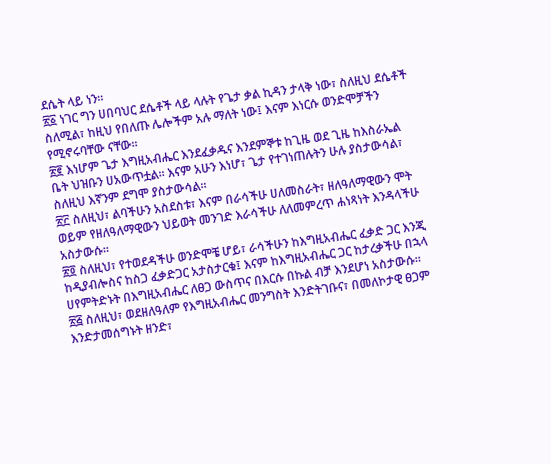ደሴት ላይ ነን።
፳፩ ነገር ግን ሀበባህር ደሴቶች ላይ ላሉት የጌታ ቃል ኪዳን ታላቅ ነው፣ ስለዚህ ደሴቶች ስለሚል፣ ከዚህ የበለጡ ሌሎችም አሉ ማለት ነው፤ እናም እነርሱ ወንድሞቻችን የሚኖሩባቸው ናቸው።
፳፪ እነሆም ጌታ እግዚአብሔር እንደፈቃዱና እንደምኞቱ ከጊዜ ወደ ጊዜ ከእስራኤል ቤት ህዝቡን ሀአውጥቷል። እናም አሁን እነሆ፣ ጌታ የተገነጠሉትን ሁሉ ያስታውሳል፣ ስለዚህ እኛንም ደግሞ ያስታውሳል።
፳፫ ስለዚህ፣ ልባችሁን አስደስቱ፣ እናም በራሳችሁ ሀለመስራት፣ ዘለዓለማዊውን ሞት ወይም የዘለዓለማዊውን ህይወት መንገድ እራሳችሁ ለለመምረጥ ሐነጻነት እንዳላችሁ አስታውሱ።
፳፬ ስለዚህ፣ የተወደዳችሁ ወንድሞቼ ሆይ፣ ራሳችሁን ከእግዚአብሔር ፈቃድ ጋር እንጂ ከዲያብሎስና ከስጋ ፈቃድጋር አታስታርቁ፤ እናም ከእግዚአብሔር ጋር ከታረቃችሁ በኋላ ሀየምትድኑት በእግዚአብሔር ለፀጋ ውስጥና በእርሱ በኩል ብቻ እንደሆነ አስታውሱ።
፳፭ ስለዚህ፣ ወደዘለዓለም የእግዚአብሔር መንግስት እንድትገቡና፣ በመለኮታዊ ፀጋም እንድታመሰግኑት ዘንድ፣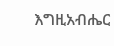እግዚአብሔር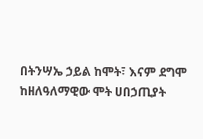በትንሣኤ ኃይል ከሞት፣ እናም ደግሞ ከዘለዓለማዊው ሞት ሀበኃጢያት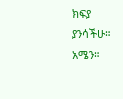ክፍያ ያንሳችሁ። አሜን።